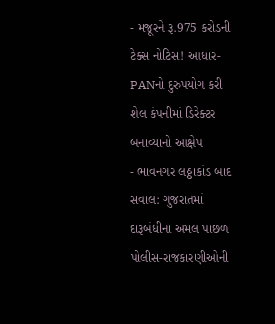- મજૂરને રૂ.975 કરોડની ટેક્સ નોટિસ! આધાર-PANનો દુરુપયોગ કરી શેલ કંપનીમાં ડિરેક્ટર બનાવ્યાનો આક્ષેપ
- ભાવનગર લઠ્ઠાકાંડ બાદ સવાલ: ગુજરાતમાં દારૂબંધીના અમલ પાછળ પોલીસ-રાજકારણીઓની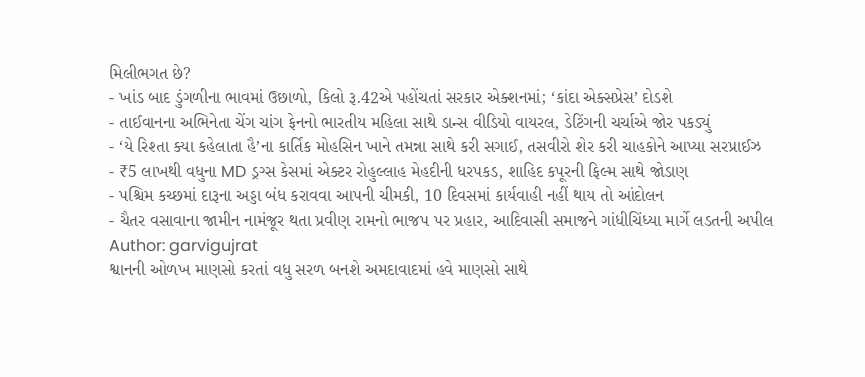મિલીભગત છે?
- ખાંડ બાદ ડુંગળીના ભાવમાં ઉછાળો, કિલો રૂ.42એ પહોંચતાં સરકાર એક્શનમાં; ‘કાંદા એક્સપ્રેસ’ દોડશે
- તાઈવાનના અભિનેતા ચેંગ ચાંગ ફેનનો ભારતીય મહિલા સાથે ડાન્સ વીડિયો વાયરલ, ડેટિંગની ચર્ચાએ જોર પકડ્યું
- ‘યે રિશ્તા ક્યા કહેલાતા હૈ’ના કાર્તિક મોહસિન ખાને તમન્ના સાથે કરી સગાઈ, તસવીરો શેર કરી ચાહકોને આપ્યા સરપ્રાઈઝ
- ₹5 લાખથી વધુના MD ડ્રગ્સ કેસમાં એક્ટર રોહુલ્લાહ મેહદીની ધરપકડ, શાહિદ કપૂરની ફિલ્મ સાથે જોડાણ
- પશ્ચિમ કચ્છમાં દારૂના અડ્ડા બંધ કરાવવા આપની ચીમકી, 10 દિવસમાં કાર્યવાહી નહીં થાય તો આંદોલન
- ચૈતર વસાવાના જામીન નામંજૂર થતા પ્રવીણ રામનો ભાજપ પર પ્રહાર, આદિવાસી સમાજને ગાંધીચિંધ્યા માર્ગે લડતની અપીલ
Author: garvigujrat
શ્વાનની ઓળખ માણસો કરતાં વધુ સરળ બનશે અમદાવાદમાં હવે માણસો સાથે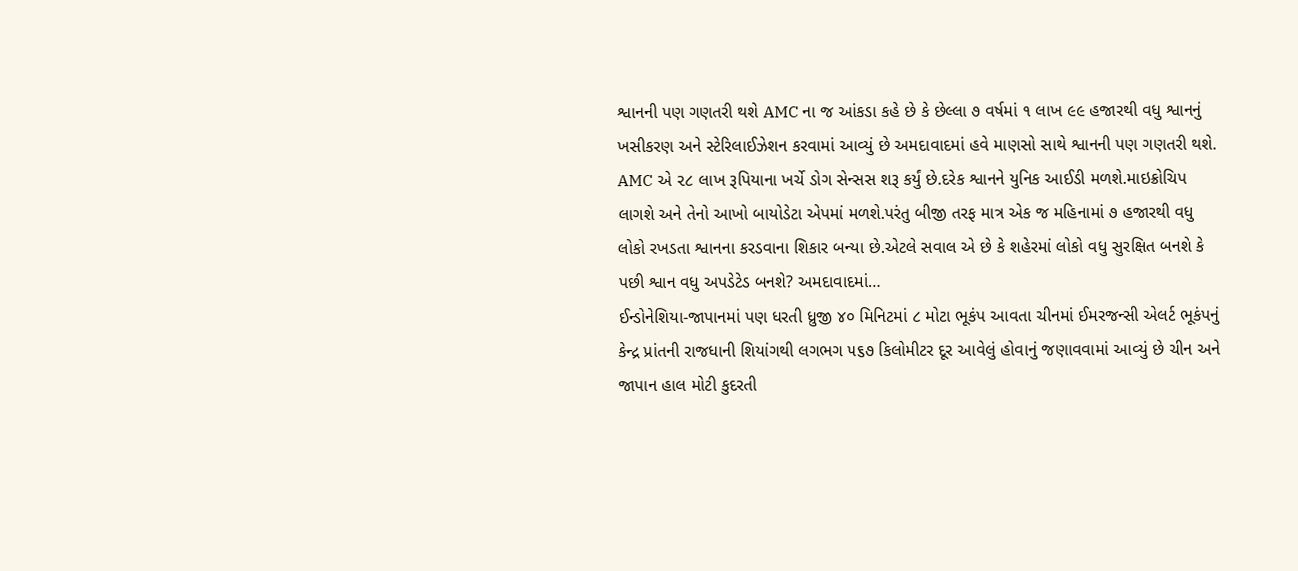શ્વાનની પણ ગણતરી થશે AMC ના જ આંકડા કહે છે કે છેલ્લા ૭ વર્ષમાં ૧ લાખ ૯૯ હજારથી વધુ શ્વાનનું ખસીકરણ અને સ્ટેરિલાઈઝેશન કરવામાં આવ્યું છે અમદાવાદમાં હવે માણસો સાથે શ્વાનની પણ ગણતરી થશે. AMC એ ૨૮ લાખ રૂપિયાના ખર્ચે ડોગ સેન્સસ શરૂ કર્યું છે.દરેક શ્વાનને યુનિક આઈડી મળશે.માઇક્રોચિપ લાગશે અને તેનો આખો બાયોડેટા એપમાં મળશે.પરંતુ બીજી તરફ માત્ર એક જ મહિનામાં ૭ હજારથી વધુ લોકો રખડતા શ્વાનના કરડવાના શિકાર બન્યા છે.એટલે સવાલ એ છે કે શહેરમાં લોકો વધુ સુરક્ષિત બનશે કે પછી શ્વાન વધુ અપડેટેડ બનશે? અમદાવાદમાં…
ઈન્ડોનેશિયા-જાપાનમાં પણ ધરતી ધ્રુજી ૪૦ મિનિટમાં ૮ મોટા ભૂકંપ આવતા ચીનમાં ઈમરજન્સી એલર્ટ ભૂકંપનું કેન્દ્ર પ્રાંતની રાજધાની શિયાંગથી લગભગ ૫૬૭ કિલોમીટર દૂર આવેલું હોવાનું જણાવવામાં આવ્યું છે ચીન અને જાપાન હાલ મોટી કુદરતી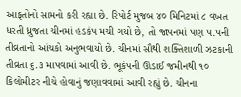આફતોનો સામનો કરી રહ્યા છે. રિપોર્ટ મુજબ ૪૦ મિનિટમાં ૮ વખત ધરતી ધ્રુજતા ચીનમાં હડકંપ મચી ગયો છે, તો જાપનમાં પણ ૫.૫ની તીવ્રતાનો આંચકો અનુભવાયો છે. ચીનમાં સૌથી શક્તિશાળી ઝટકાની તીવ્રતા ૬.૩ માપવામાં આવી છે. ભૂકંપની ઊંડાઈ જમીનથી ૧૦ કિલોમીટર નીચે હોવાનું જણાવવામાં આવી રહ્યું છે. ચીનના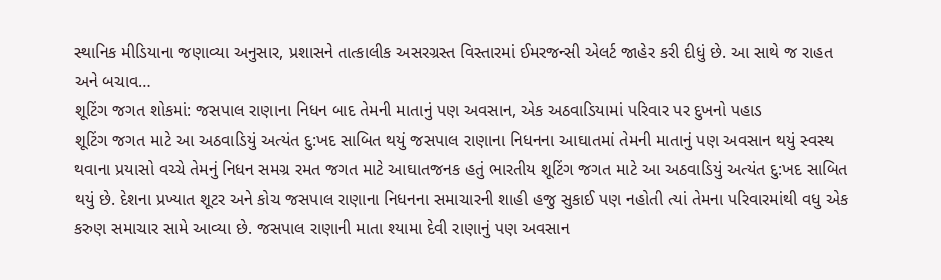સ્થાનિક મીડિયાના જણાવ્યા અનુસાર, પ્રશાસને તાત્કાલીક અસરગ્રસ્ત વિસ્તારમાં ઈમરજન્સી એલર્ટ જાહેર કરી દીધું છે. આ સાથે જ રાહત અને બચાવ…
શૂટિંગ જગત શોકમાં: જસપાલ રાણાના નિધન બાદ તેમની માતાનું પણ અવસાન, એક અઠવાડિયામાં પરિવાર પર દુખનો પહાડ
શૂટિંગ જગત માટે આ અઠવાડિયું અત્યંત દુ:ખદ સાબિત થયું જસપાલ રાણાના નિધનના આઘાતમાં તેમની માતાનું પણ અવસાન થયું સ્વસ્થ થવાના પ્રયાસો વચ્ચે તેમનું નિધન સમગ્ર રમત જગત માટે આઘાતજનક હતું ભારતીય શૂટિંગ જગત માટે આ અઠવાડિયું અત્યંત દુ:ખદ સાબિત થયું છે. દેશના પ્રખ્યાત શૂટર અને કોચ જસપાલ રાણાના નિધનના સમાચારની શાહી હજુ સુકાઈ પણ નહોતી ત્યાં તેમના પરિવારમાંથી વધુ એક કરુણ સમાચાર સામે આવ્યા છે. જસપાલ રાણાની માતા શ્યામા દેવી રાણાનું પણ અવસાન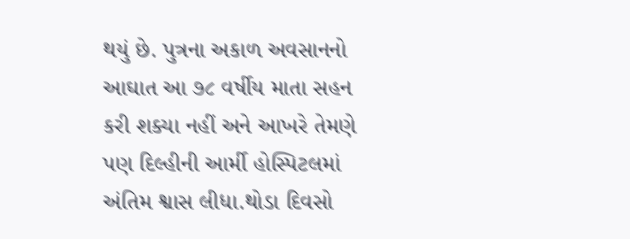થયું છે. પુત્રના અકાળ અવસાનનો આઘાત આ ૭૮ વર્ષીય માતા સહન કરી શક્યા નહીં અને આખરે તેમણે પણ દિલ્હીની આર્મી હોસ્પિટલમાં અંતિમ શ્વાસ લીધા.થોડા દિવસો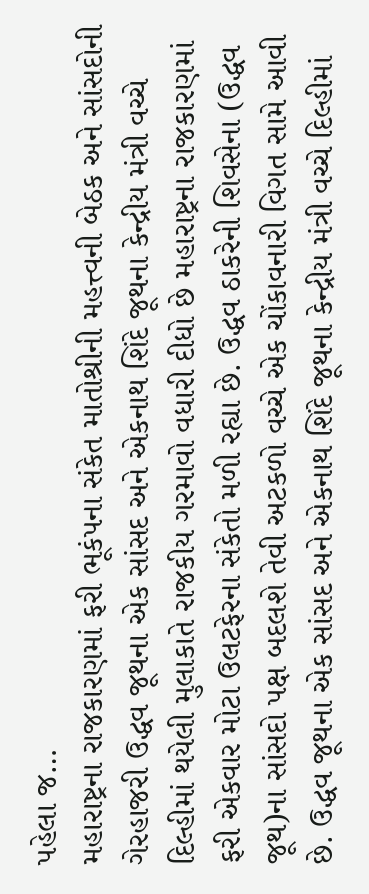પહેલા જ…
મહારાષ્ટ્રના રાજકારણમાં ફરી ભૂકંપના સંકેત માતોશ્રીની મહત્ત્વની બેઠક અને સાંસદોની ગેરહાજરી ઉદ્ધવ જૂથના એક સાંસદ અને એકનાથ શિંદે જૂથના કેન્દ્રીય મંત્રી વચ્ચે દિલ્હીમાં થયેલી મુલાકાતે રાજકીય ગરમાવો વધારી દીધો છે મહારાષ્ટ્રના રાજકારણમાં ફરી એકવાર મોટા ઉલટફેરના સંકેતો મળી રહ્યા છે. ઉદ્ધવ ઠાકરેની શિવસેના (ઉદ્ધવ જૂથ)ના સાંસદો પક્ષ બદલશે તેવી અટકળો વચ્ચે એક ચોંકાવનારી વિગત સામે આવી છે. ઉદ્ધવ જૂથના એક સાંસદ અને એકનાથ શિંદે જૂથના કેન્દ્રીય મંત્રી વચ્ચે દિલ્હીમાં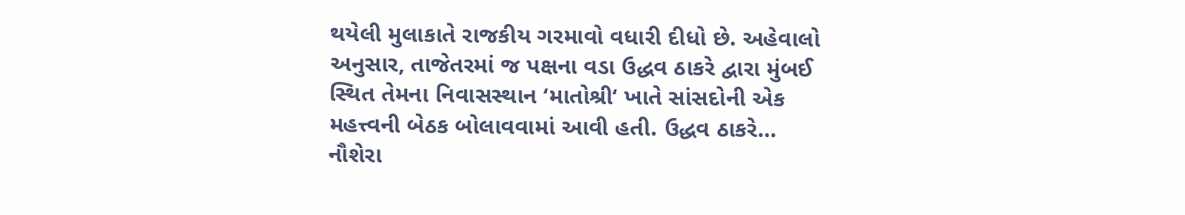થયેલી મુલાકાતે રાજકીય ગરમાવો વધારી દીધો છે. અહેવાલો અનુસાર, તાજેતરમાં જ પક્ષના વડા ઉદ્ધવ ઠાકરે દ્વારા મુંબઈ સ્થિત તેમના નિવાસસ્થાન ‘માતોશ્રી‘ ખાતે સાંસદોની એક મહત્ત્વની બેઠક બોલાવવામાં આવી હતી. ઉદ્ધવ ઠાકરે…
નૌશેરા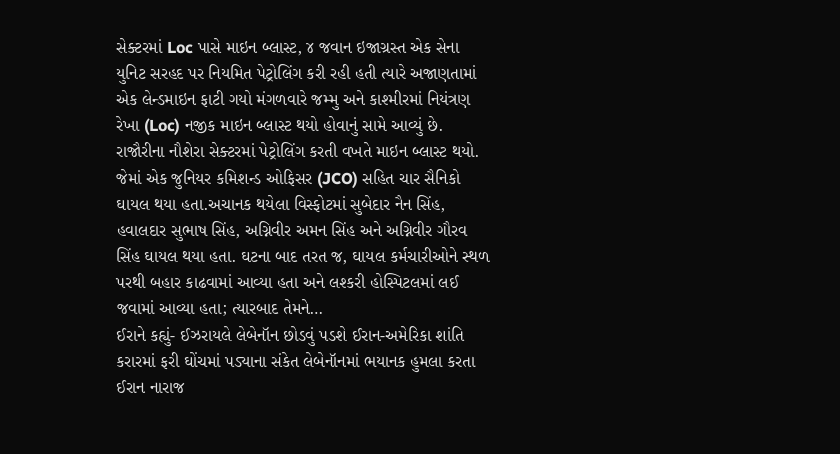સેક્ટરમાં Loc પાસે માઇન બ્લાસ્ટ, ૪ જવાન ઇજાગ્રસ્ત એક સેના યુનિટ સરહદ પર નિયમિત પેટ્રોલિંગ કરી રહી હતી ત્યારે અજાણતામાં એક લેન્ડમાઇન ફાટી ગયો મંગળવારે જમ્મુ અને કાશ્મીરમાં નિયંત્રણ રેખા (Loc) નજીક માઇન બ્લાસ્ટ થયો હોવાનું સામે આવ્યું છે. રાજૌરીના નૌશેરા સેક્ટરમાં પેટ્રોલિંગ કરતી વખતે માઇન બ્લાસ્ટ થયો. જેમાં એક જુનિયર કમિશન્ડ ઓફિસર (JCO) સહિત ચાર સૈનિકો ઘાયલ થયા હતા.અચાનક થયેલા વિસ્ફોટમાં સુબેદાર નૈન સિંહ, હવાલદાર સુભાષ સિંહ, અગ્નિવીર અમન સિંહ અને અગ્નિવીર ગૌરવ સિંહ ઘાયલ થયા હતા. ઘટના બાદ તરત જ, ઘાયલ કર્મચારીઓને સ્થળ પરથી બહાર કાઢવામાં આવ્યા હતા અને લશ્કરી હોસ્પિટલમાં લઈ જવામાં આવ્યા હતા; ત્યારબાદ તેમને…
ઈરાને કહ્યું- ઈઝરાયલે લેબેનૉન છોડવું પડશે ઈરાન-અમેરિકા શાંતિ કરારમાં ફરી ઘોંચમાં પડ્યાના સંકેત લેબેનૉનમાં ભયાનક હુમલા કરતા ઈરાન નારાજ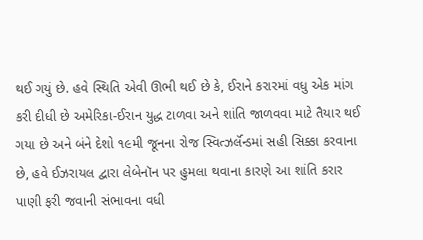થઈ ગયું છે. હવે સ્થિતિ એવી ઊભી થઈ છે કે, ઈરાને કરારમાં વધુ એક માંગ કરી દીધી છે અમેરિકા-ઈરાન યુદ્ધ ટાળવા અને શાંતિ જાળવવા માટે તૈયાર થઈ ગયા છે અને બંને દેશો ૧૯મી જૂનના રોજ સ્વિત્ઝર્લૅન્ડમાં સહી સિક્કા કરવાના છે, હવે ઈઝરાયલ દ્વારા લેબેનૉન પર હુમલા થવાના કારણે આ શાંતિ કરાર પાણી ફરી જવાની સંભાવના વધી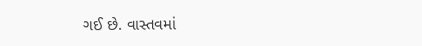ગઈ છે. વાસ્તવમાં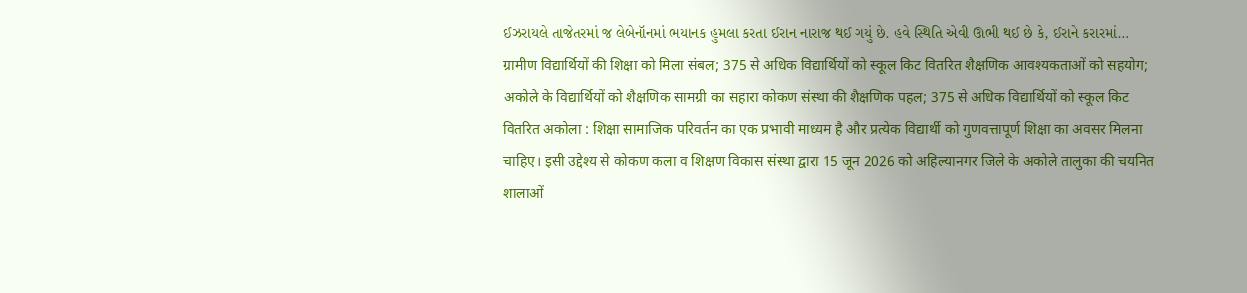ઈઝરાયલે તાજેતરમાં જ લેબેનૉનમાં ભયાનક હુમલા કરતા ઈરાન નારાજ થઈ ગયું છે. હવે સ્થિતિ એવી ઊભી થઈ છે કે, ઈરાને કરારમાં…
ग्रामीण विद्यार्थियों की शिक्षा को मिला संबल; 375 से अधिक विद्यार्थियों को स्कूल किट वितरित शैक्षणिक आवश्यकताओं को सहयोग; अकोले के विद्यार्थियों को शैक्षणिक सामग्री का सहारा कोकण संस्था की शैक्षणिक पहल; 375 से अधिक विद्यार्थियों को स्कूल किट वितरित अकोला : शिक्षा सामाजिक परिवर्तन का एक प्रभावी माध्यम है और प्रत्येक विद्यार्थी को गुणवत्तापूर्ण शिक्षा का अवसर मिलना चाहिए। इसी उद्देश्य से कोकण कला व शिक्षण विकास संस्था द्वारा 15 जून 2026 को अहिल्यानगर जिले के अकोले तालुका की चयनित शालाओं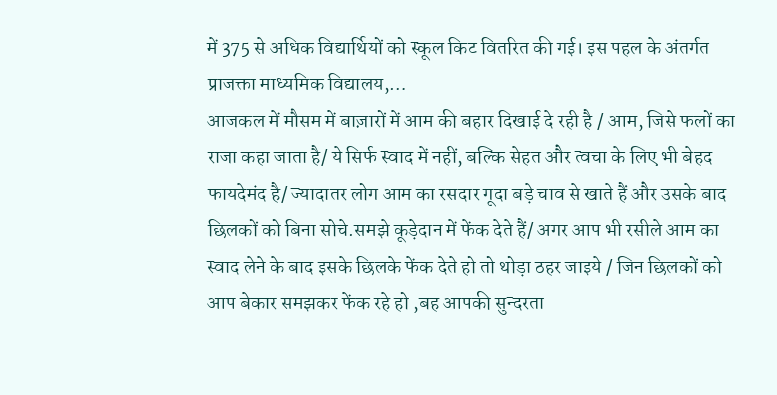में 375 से अधिक विद्यार्थियों को स्कूल किट वितरित की गई। इस पहल के अंतर्गत प्राजक्ता माध्यमिक विद्यालय,…
आजकल में मौसम में बाज़ारों में आम की बहार दिखाई दे रही है / आम, जिसे फलों का राजा कहा जाता है/ ये सिर्फ स्वाद में नहीं, बल्कि सेहत और त्वचा के लिए भी बेहद फायदेमंद है/ ज्यादातर लोग आम का रसदार गूदा बड़े चाव से खाते हैं और उसके बाद छिलकों को बिना सोचे.समझे कूड़ेदान में फेंक देते हैं/ अगर आप भी रसीले आम का स्वाद लेने के बाद इसके छिलके फेंक देते हो तो थोड़ा ठहर जाइये / जिन छिलकों को आप बेकार समझकर फेंक रहे हो ,बह आपकी सुन्दरता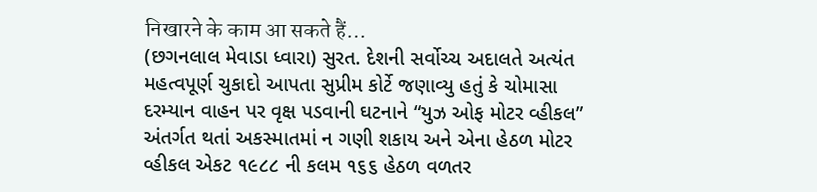निखारने के काम आ सकते हैं…
(છગનલાલ મેવાડા ધ્વારા) સુરત. દેશની સર્વોચ્ચ અદાલતે અત્યંત મહત્વપૂર્ણ ચુકાદો આપતા સુપ્રીમ કોર્ટે જણાવ્યુ હતું કે ચોમાસા દરમ્યાન વાહન પર વૃક્ષ પડવાની ઘટનાને “યુઝ ઓફ મોટર વ્હીકલ” અંતર્ગત થતાં અકસ્માતમાં ન ગણી શકાય અને એના હેઠળ મોટર વ્હીકલ એકટ ૧૯૮૮ ની કલમ ૧૬૬ હેઠળ વળતર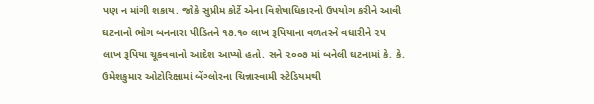પણ ન માંગી શકાય. જોકે સુપ્રીમ કોર્ટે એના વિશેષાધિકારનો ઉપયોગ કરીને આવી ઘટનાનો ભોગ બનનારા પીડિતને ૧૭.૧૦ લાખ રૂપિયાના વળતરને વધારીને ૨૫ લાખ રૂપિયા ચૂકવવાનો આદેશ આપ્યો હતો. સને ૨૦૦૭ માં બનેલી ઘટનામાં કે. કે. ઉમેશકુમાર ઓટોરિક્ષામાં બેંગ્લોરના ચિન્નાસ્વામી સ્ટેડિયમથી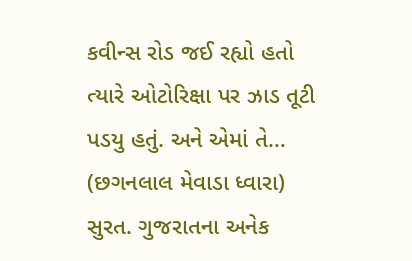કવીન્સ રોડ જઈ રહ્યો હતો ત્યારે ઓટોરિક્ષા પર ઝાડ તૂટી પડયુ હતું. અને એમાં તે…
(છગનલાલ મેવાડા ધ્વારા) સુરત. ગુજરાતના અનેક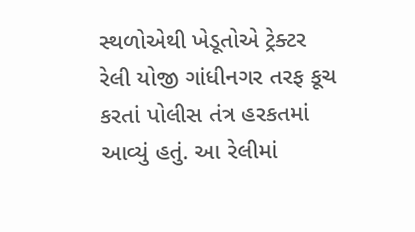સ્થળોએથી ખેડૂતોએ ટ્રેક્ટર રેલી યોજી ગાંધીનગર તરફ કૂચ કરતાં પોલીસ તંત્ર હરકતમાં આવ્યું હતું. આ રેલીમાં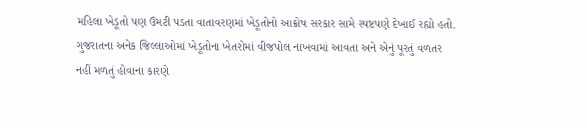મહિલા ખેડૂતો પણ ઉમટી પડતા વાતાવરણમાં ખેડૂતોનો આક્રોષ સરકાર સામે સ્પષ્ટપણે દેખાઈ રહ્યો હતો. ગુજરાતના અનેક જિલ્લાઓમાં ખેડૂતોના ખેતરોમાં વીજપોલ નાખવામાં આવતા અને એનું પૂરતું વળતર નહીં મળતું હોવાના કારણે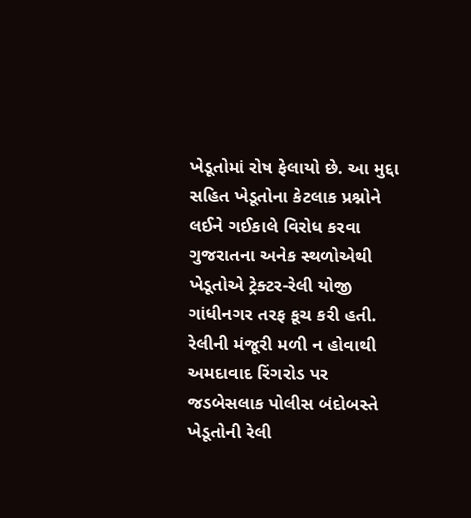ખેડૂતોમાં રોષ ફેલાયો છે. આ મુદ્દા સહિત ખેડૂતોના કેટલાક પ્રશ્નોને લઈને ગઈકાલે વિરોધ કરવા ગુજરાતના અનેક સ્થળોએથી ખેડૂતોએ ટ્રેક્ટર-રેલી યોજી ગાંધીનગર તરફ કૂચ કરી હતી. રેલીની મંજૂરી મળી ન હોવાથી અમદાવાદ રિંગરોડ પર જડબેસલાક પોલીસ બંદોબસ્તે ખેડૂતોની રેલી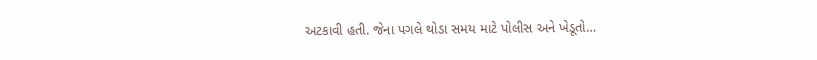અટકાવી હતી. જેના પગલે થોડા સમય માટે પોલીસ અને ખેડૂતો…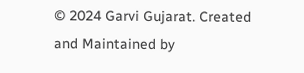© 2024 Garvi Gujarat. Created and Maintained by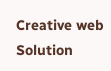Creative web Solution